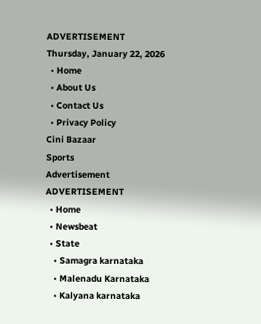ADVERTISEMENT
Thursday, January 22, 2026
  • Home
  • About Us
  • Contact Us
  • Privacy Policy
Cini Bazaar
Sports
Advertisement
ADVERTISEMENT
  • Home
  • Newsbeat
  • State
    • Samagra karnataka
    • Malenadu Karnataka
    • Kalyana karnataka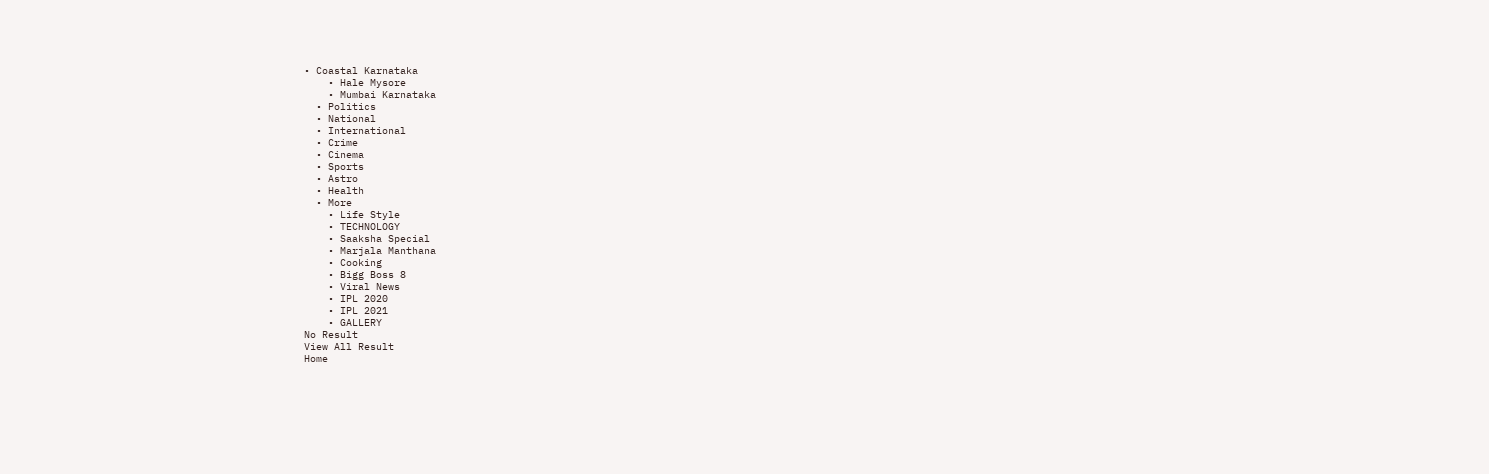• Coastal Karnataka
    • Hale Mysore
    • Mumbai Karnataka
  • Politics
  • National
  • International
  • Crime
  • Cinema
  • Sports
  • Astro
  • Health
  • More
    • Life Style
    • TECHNOLOGY
    • Saaksha Special
    • Marjala Manthana
    • Cooking
    • Bigg Boss 8
    • Viral News
    • IPL 2020
    • IPL 2021
    • GALLERY
No Result
View All Result
Home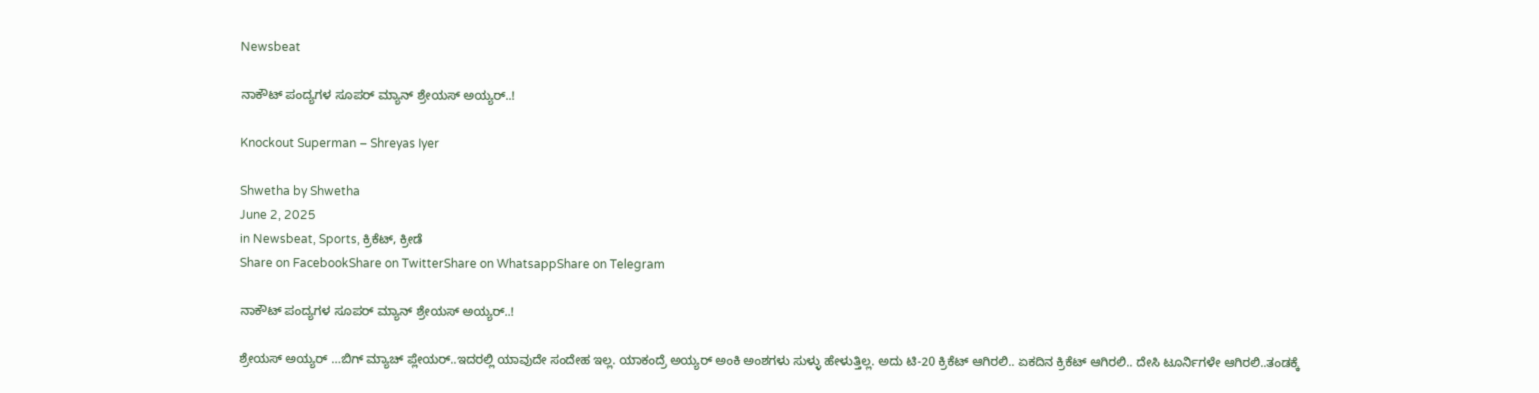Newsbeat

ನಾಕೌಟ್ ಪಂದ್ಯಗಳ ಸೂಪರ್ ಮ್ಯಾನ್ ಶ್ರೇಯಸ್ ಅಯ್ಯರ್..!

Knockout Superman – Shreyas Iyer

Shwetha by Shwetha
June 2, 2025
in Newsbeat, Sports, ಕ್ರಿಕೆಟ್, ಕ್ರೀಡೆ
Share on FacebookShare on TwitterShare on WhatsappShare on Telegram

ನಾಕೌಟ್ ಪಂದ್ಯಗಳ ಸೂಪರ್ ಮ್ಯಾನ್ ಶ್ರೇಯಸ್ ಅಯ್ಯರ್..!

ಶ್ರೇಯಸ್ ಅಯ್ಯರ್ …ಬಿಗ್ ಮ್ಯಾಚ್ ಪ್ಲೇಯರ್..ಇದರಲ್ಲಿ ಯಾವುದೇ ಸಂದೇಹ ಇಲ್ಲ. ಯಾಕಂದ್ರೆ ಅಯ್ಯರ್ ಅಂಕಿ ಅಂಶಗಳು ಸುಳ್ಳು ಹೇಳುತ್ತಿಲ್ಲ. ಅದು ಟಿ-20 ಕ್ರಿಕೆಟ್ ಆಗಿರಲಿ.. ಏಕದಿನ ಕ್ರಿಕೆಟ್ ಆಗಿರಲಿ.. ದೇಸಿ ಟೂರ್ನಿಗಳೇ ಆಗಿರಲಿ..ತಂಡಕ್ಕೆ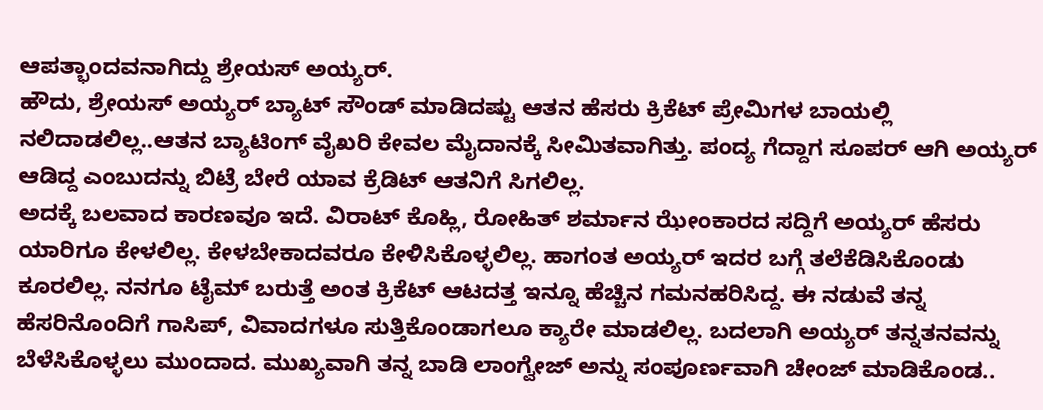ಆಪತ್ಭಾಂದವನಾಗಿದ್ದು ಶ್ರೇಯಸ್ ಅಯ್ಯರ್.
ಹೌದು, ಶ್ರೇಯಸ್ ಅಯ್ಯರ್ ಬ್ಯಾಟ್ ಸೌಂಡ್ ಮಾಡಿದಷ್ಟು ಆತನ ಹೆಸರು ಕ್ರಿಕೆಟ್ ಪ್ರೇಮಿಗಳ ಬಾಯಲ್ಲಿ ನಲಿದಾಡಲಿಲ್ಲ..ಆತನ ಬ್ಯಾಟಿಂಗ್ ವೈಖರಿ ಕೇವಲ ಮೈದಾನಕ್ಕೆ ಸೀಮಿತವಾಗಿತ್ತು. ಪಂದ್ಯ ಗೆದ್ದಾಗ ಸೂಪರ್ ಆಗಿ ಅಯ್ಯರ್ ಆಡಿದ್ದ ಎಂಬುದನ್ನು ಬಿಟ್ರೆ ಬೇರೆ ಯಾವ ಕ್ರೆಡಿಟ್ ಆತನಿಗೆ ಸಿಗಲಿಲ್ಲ.
ಅದಕ್ಕೆ ಬಲವಾದ ಕಾರಣವೂ ಇದೆ. ವಿರಾಟ್ ಕೊಹ್ಲಿ, ರೋಹಿತ್ ಶರ್ಮಾನ ಝೇಂಕಾರದ ಸದ್ದಿಗೆ ಅಯ್ಯರ್ ಹೆಸರು ಯಾರಿಗೂ ಕೇಳಲಿಲ್ಲ. ಕೇಳಬೇಕಾದವರೂ ಕೇಳಿಸಿಕೊಳ್ಳಲಿಲ್ಲ. ಹಾಗಂತ ಅಯ್ಯರ್ ಇದರ ಬಗ್ಗೆ ತಲೆಕೆಡಿಸಿಕೊಂಡು ಕೂರಲಿಲ್ಲ. ನನಗೂ ಟೈಮ್ ಬರುತ್ತೆ ಅಂತ ಕ್ರಿಕೆಟ್ ಆಟದತ್ತ ಇನ್ನೂ ಹೆಚ್ಚಿನ ಗಮನಹರಿಸಿದ್ದ. ಈ ನಡುವೆ ತನ್ನ ಹೆಸರಿನೊಂದಿಗೆ ಗಾಸಿಪ್, ವಿವಾದಗಳೂ ಸುತ್ತಿಕೊಂಡಾಗಲೂ ಕ್ಯಾರೇ ಮಾಡಲಿಲ್ಲ. ಬದಲಾಗಿ ಅಯ್ಯರ್ ತನ್ನತನವನ್ನು ಬೆಳೆಸಿಕೊಳ್ಳಲು ಮುಂದಾದ. ಮುಖ್ಯವಾಗಿ ತನ್ನ ಬಾಡಿ ಲಾಂಗ್ವೇಜ್ ಅನ್ನು ಸಂಪೂರ್ಣವಾಗಿ ಚೇಂಜ್ ಮಾಡಿಕೊಂಡ..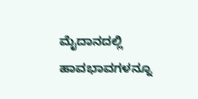ಮೈದಾನದಲ್ಲಿ ಹಾವಭಾವಗಳನ್ನೂ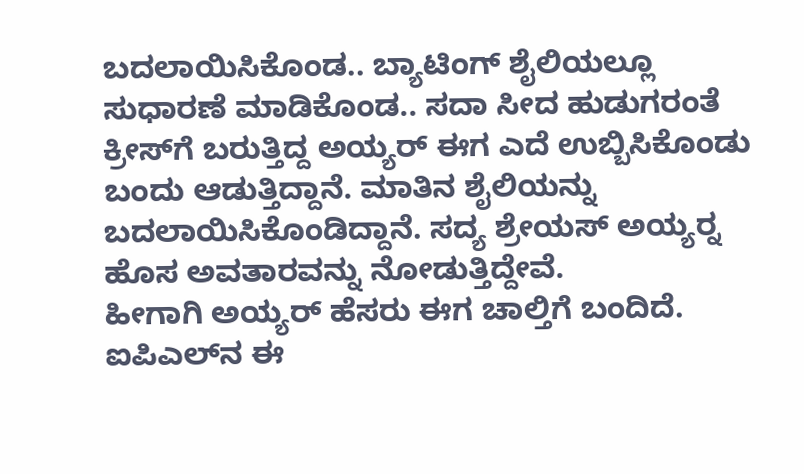ಬದಲಾಯಿಸಿಕೊಂಡ.. ಬ್ಯಾಟಿಂಗ್ ಶೈಲಿಯಲ್ಲೂ ಸುಧಾರಣೆ ಮಾಡಿಕೊಂಡ.. ಸದಾ ಸೀದ ಹುಡುಗರಂತೆ ಕ್ರೀಸ್‍ಗೆ ಬರುತ್ತಿದ್ದ ಅಯ್ಯರ್ ಈಗ ಎದೆ ಉಬ್ಬಿಸಿಕೊಂಡು ಬಂದು ಆಡುತ್ತಿದ್ದಾನೆ. ಮಾತಿನ ಶೈಲಿಯನ್ನು ಬದಲಾಯಿಸಿಕೊಂಡಿದ್ದಾನೆ. ಸದ್ಯ ಶ್ರೇಯಸ್ ಅಯ್ಯರ್‍ನ ಹೊಸ ಅವತಾರವನ್ನು ನೋಡುತ್ತಿದ್ದೇವೆ.
ಹೀಗಾಗಿ ಅಯ್ಯರ್ ಹೆಸರು ಈಗ ಚಾಲ್ತಿಗೆ ಬಂದಿದೆ. ಐಪಿಎಲ್‍ನ ಈ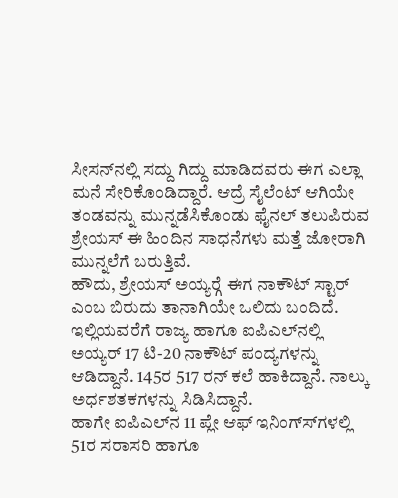ಸೀಸನ್‍ನಲ್ಲಿ ಸದ್ದು ಗಿದ್ದು ಮಾಡಿದವರು ಈಗ ಎಲ್ಲಾ ಮನೆ ಸೇರಿಕೊಂಡಿದ್ದಾರೆ. ಆದ್ರೆ ಸೈಲೆಂಟ್ ಆಗಿಯೇ ತಂಡವನ್ನು ಮುನ್ನಡೆಸಿಕೊಂಡು ಫೈನಲ್ ತಲುಪಿರುವ ಶ್ರೇಯಸ್ ಈ ಹಿಂದಿನ ಸಾಧನೆಗಳು ಮತ್ತೆ ಜೋರಾಗಿ ಮುನ್ನಲೆಗೆ ಬರುತ್ತಿವೆ.
ಹೌದು, ಶ್ರೇಯಸ್ ಅಯ್ಯರ್‍ಗೆ ಈಗ ನಾಕೌಟ್ ಸ್ಟಾರ್ ಎಂಬ ಬಿರುದು ತಾನಾಗಿಯೇ ಒಲಿದು ಬಂದಿದೆ. ಇಲ್ಲಿಯವರೆಗೆ ರಾಜ್ಯ ಹಾಗೂ ಐಪಿಎಲ್‍ನಲ್ಲಿ ಅಯ್ಯರ್ 17 ಟಿ-20 ನಾಕೌಟ್ ಪಂದ್ಯಗಳನ್ನು ಆಡಿದ್ದಾನೆ. 145ರ 517 ರನ್ ಕಲೆ ಹಾಕಿದ್ದಾನೆ. ನಾಲ್ಕು ಅರ್ಧಶತಕಗಳನ್ನು ಸಿಡಿಸಿದ್ದಾನೆ.
ಹಾಗೇ ಐಪಿಎಲ್‍ನ 11 ಪ್ಲೇ ಆಫ್ ಇನಿಂಗ್ಸ್‍ಗಳಲ್ಲಿ 51ರ ಸರಾಸರಿ ಹಾಗೂ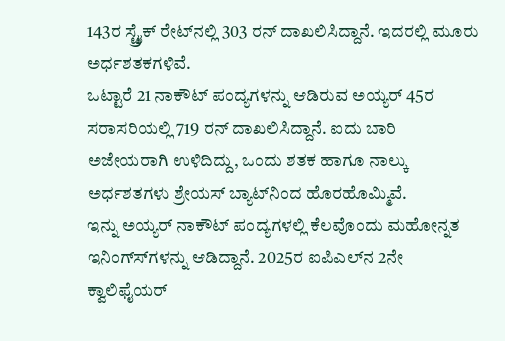143ರ ಸ್ಟ್ರೈಕ್ ರೇಟ್‍ನಲ್ಲಿ 303 ರನ್ ದಾಖಲಿಸಿದ್ದಾನೆ. ಇದರಲ್ಲಿ ಮೂರು ಅರ್ಧಶತಕಗಳಿವೆ.
ಒಟ್ಟಾರೆ 21 ನಾಕೌಟ್ ಪಂದ್ಯಗಳನ್ನು ಆಡಿರುವ ಅಯ್ಯರ್ 45ರ ಸರಾಸರಿಯಲ್ಲಿ 719 ರನ್ ದಾಖಲಿಸಿದ್ದಾನೆ. ಐದು ಬಾರಿ ಅಜೇಯರಾಗಿ ಉಳಿದಿದ್ದು, ಒಂದು ಶತಕ ಹಾಗೂ ನಾಲ್ಕು ಅರ್ಧಶತಗಳು ಶ್ರೇಯಸ್ ಬ್ಯಾಟ್‍ನಿಂದ ಹೊರಹೊಮ್ಮಿವೆ.
ಇನ್ನು ಅಯ್ಯರ್ ನಾಕೌಟ್ ಪಂದ್ಯಗಳಲ್ಲಿ ಕೆಲವೊಂದು ಮಹೋನ್ನತ ಇನಿಂಗ್ಸ್‍ಗಳನ್ನು ಆಡಿದ್ದಾನೆ. 2025ರ ಐಪಿಎಲ್‍ನ 2ನೇ ಕ್ವಾಲಿಫೈಯರ್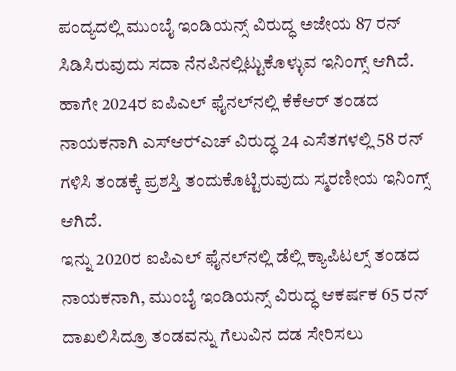ಪಂದ್ಯದಲ್ಲಿ ಮುಂಬೈ ಇಂಡಿಯನ್ಸ್ ವಿರುದ್ಧ ಅಜೇಯ 87 ರನ್ ಸಿಡಿಸಿರುವುದು ಸದಾ ನೆನಪಿನಲ್ಲಿಟ್ಟುಕೊಳ್ಳುವ ಇನಿಂಗ್ಸ್ ಆಗಿದೆ.
ಹಾಗೇ 2024ರ ಐಪಿಎಲ್ ಫೈನಲ್‍ನಲ್ಲಿ ಕೆಕೆಆರ್ ತಂಡದ ನಾಯಕನಾಗಿ ಎಸ್‍ಆರ್‍ಎಚ್ ವಿರುದ್ಧ 24 ಎಸೆತಗಳಲ್ಲಿ 58 ರನ್ ಗಳಿಸಿ ತಂಡಕ್ಕೆ ಪ್ರಶಸ್ತಿ ತಂದುಕೊಟ್ಟಿರುವುದು ಸ್ಮರಣೀಯ ಇನಿಂಗ್ಸ್ ಆಗಿದೆ.
ಇನ್ನು 2020ರ ಐಪಿಎಲ್ ಫೈನಲ್‍ನಲ್ಲಿ ಡೆಲ್ಲಿ ಕ್ಯಾಪಿಟಲ್ಸ್ ತಂಡದ ನಾಯಕನಾಗಿ, ಮುಂಬೈ ಇಂಡಿಯನ್ಸ್ ವಿರುದ್ಧ ಆಕರ್ಷಕ 65 ರನ್ ದಾಖಲಿಸಿದ್ರೂ ತಂಡವನ್ನು ಗೆಲುವಿನ ದಡ ಸೇರಿಸಲು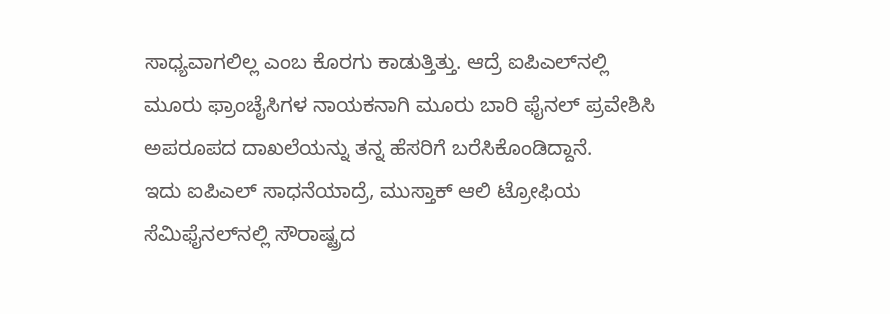ಸಾಧ್ಯವಾಗಲಿಲ್ಲ ಎಂಬ ಕೊರಗು ಕಾಡುತ್ತಿತ್ತು. ಆದ್ರೆ ಐಪಿಎಲ್‍ನಲ್ಲಿ ಮೂರು ಫ್ರಾಂಚೈಸಿಗಳ ನಾಯಕನಾಗಿ ಮೂರು ಬಾರಿ ಫೈನಲ್ ಪ್ರವೇಶಿಸಿ ಅಪರೂಪದ ದಾಖಲೆಯನ್ನು ತನ್ನ ಹೆಸರಿಗೆ ಬರೆಸಿಕೊಂಡಿದ್ದಾನೆ.
ಇದು ಐಪಿಎಲ್ ಸಾಧನೆಯಾದ್ರೆ, ಮುಸ್ತಾಕ್ ಆಲಿ ಟ್ರೋಫಿಯ ಸೆಮಿಫೈನಲ್‍ನಲ್ಲಿ ಸೌರಾಷ್ಟ್ರದ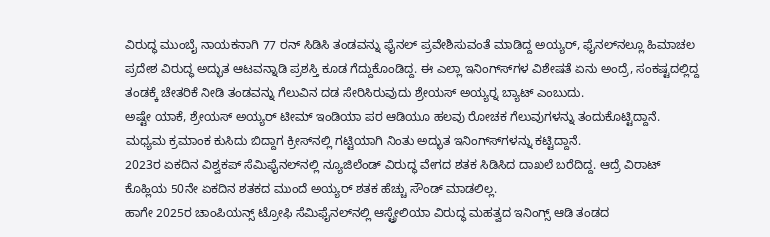ವಿರುದ್ಧ ಮುಂಬೈ ನಾಯಕನಾಗಿ 77 ರನ್ ಸಿಡಿಸಿ ತಂಡವನ್ನು ಫೈನಲ್ ಪ್ರವೇಶಿಸುವಂತೆ ಮಾಡಿದ್ದ ಅಯ್ಯರ್, ಫೈನಲ್‍ನಲ್ಲೂ ಹಿಮಾಚಲ ಪ್ರದೇಶ ವಿರುದ್ಧ ಅದ್ಭುತ ಆಟವನ್ನಾಡಿ ಪ್ರಶಸ್ತಿ ಕೂಡ ಗೆದ್ದುಕೊಂಡಿದ್ದ. ಈ ಎಲ್ಲಾ ಇನಿಂಗ್ಸ್‍ಗಳ ವಿಶೇಷತೆ ಏನು ಅಂದ್ರೆ, ಸಂಕಷ್ಟದಲ್ಲಿದ್ದ ತಂಡಕ್ಕೆ ಚೇತರಿಕೆ ನೀಡಿ ತಂಡವನ್ನು ಗೆಲುವಿನ ದಡ ಸೇರಿಸಿರುವುದು ಶ್ರೇಯಸ್ ಅಯ್ಯರ್‍ನ ಬ್ಯಾಟ್ ಎಂಬುದು.
ಅಷ್ಟೇ ಯಾಕೆ, ಶ್ರೇಯಸ್ ಅಯ್ಯರ್ ಟೀಮ್ ಇಂಡಿಯಾ ಪರ ಆಡಿಯೂ ಹಲವು ರೋಚಕ ಗೆಲುವುಗಳನ್ನು ತಂದುಕೊಟ್ಟಿದ್ದಾನೆ. ಮಧ್ಯಮ ಕ್ರಮಾಂಕ ಕುಸಿದು ಬಿದ್ದಾಗ ಕ್ರೀಸ್‍ನಲ್ಲಿ ಗಟ್ಟಿಯಾಗಿ ನಿಂತು ಅದ್ಭುತ ಇನಿಂಗ್ಸ್‍ಗಳನ್ನು ಕಟ್ಟಿದ್ದಾನೆ.
2023ರ ಏಕದಿನ ವಿಶ್ವಕಪ್ ಸೆಮಿಫೈನಲ್‍ನಲ್ಲಿ ನ್ಯೂಜಿಲೆಂಡ್ ವಿರುದ್ಧ ವೇಗದ ಶತಕ ಸಿಡಿಸಿದ ದಾಖಲೆ ಬರೆದಿದ್ದ. ಆದ್ರೆ ವಿರಾಟ್ ಕೊಹ್ಲಿಯ 50ನೇ ಏಕದಿನ ಶತಕದ ಮುಂದೆ ಅಯ್ಯರ್ ಶತಕ ಹೆಚ್ಚು ಸೌಂಡ್ ಮಾಡಲಿಲ್ಲ.
ಹಾಗೇ 2025ರ ಚಾಂಪಿಯನ್ಸ್ ಟ್ರೋಫಿ ಸೆಮಿಫೈನಲ್‍ನಲ್ಲಿ ಆಸ್ಟ್ರೇಲಿಯಾ ವಿರುದ್ಧ ಮಹತ್ವದ ಇನಿಂಗ್ಸ್ ಆಡಿ ತಂಡದ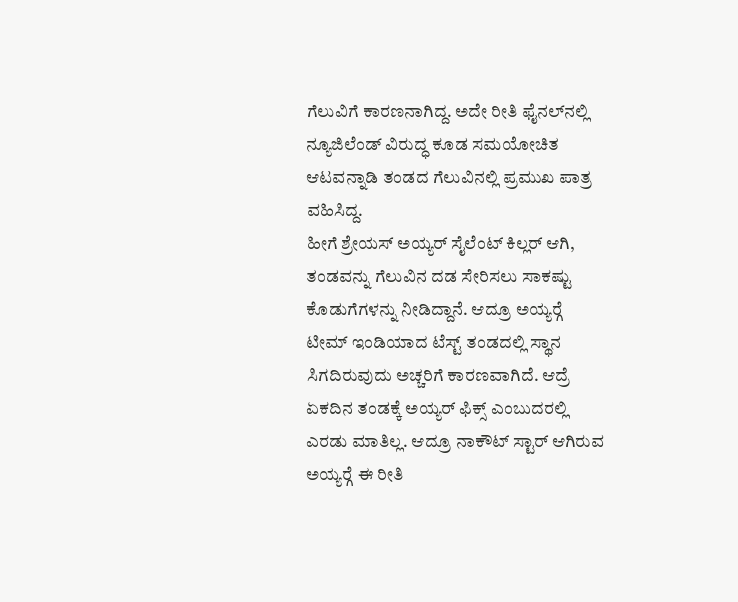ಗೆಲುವಿಗೆ ಕಾರಣನಾಗಿದ್ದ. ಅದೇ ರೀತಿ ಫೈನಲ್‍ನಲ್ಲಿ ನ್ಯೂಜಿಲೆಂಡ್ ವಿರುದ್ಧ ಕೂಡ ಸಮಯೋಚಿತ ಆಟವನ್ನಾಡಿ ತಂಡದ ಗೆಲುವಿನಲ್ಲಿ ಪ್ರಮುಖ ಪಾತ್ರ ವಹಿಸಿದ್ದ.
ಹೀಗೆ ಶ್ರೇಯಸ್ ಅಯ್ಯರ್ ಸೈಲೆಂಟ್ ಕಿಲ್ಲರ್ ಆಗಿ, ತಂಡವನ್ನು ಗೆಲುವಿನ ದಡ ಸೇರಿಸಲು ಸಾಕಷ್ಟು ಕೊಡುಗೆಗಳನ್ನು ನೀಡಿದ್ದಾನೆ. ಆದ್ರೂ ಅಯ್ಯರ್‍ಗೆ ಟೀಮ್ ಇಂಡಿಯಾದ ಟೆಸ್ಟ್ ತಂಡದಲ್ಲಿ ಸ್ಥಾನ ಸಿಗದಿರುವುದು ಅಚ್ಚರಿಗೆ ಕಾರಣವಾಗಿದೆ. ಆದ್ರೆ ಏಕದಿನ ತಂಡಕ್ಕೆ ಅಯ್ಯರ್ ಫಿಕ್ಸ್ ಎಂಬುದರಲ್ಲಿ ಎರಡು ಮಾತಿಲ್ಲ. ಆದ್ರೂ ನಾಕೌಟ್ ಸ್ಟಾರ್ ಆಗಿರುವ ಅಯ್ಯರ್‍ಗೆ ಈ ರೀತಿ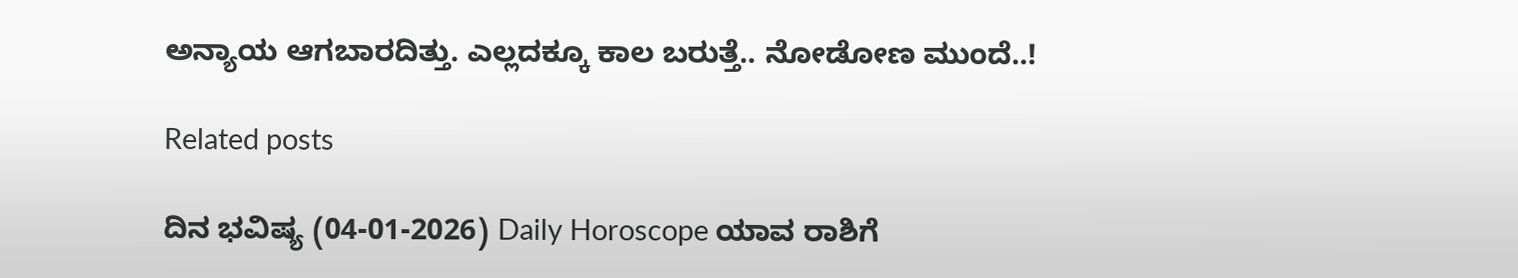ಅನ್ಯಾಯ ಆಗಬಾರದಿತ್ತು. ಎಲ್ಲದಕ್ಕೂ ಕಾಲ ಬರುತ್ತೆ.. ನೋಡೋಣ ಮುಂದೆ..!

Related posts

ದಿನ ಭವಿಷ್ಯ (04-01-2026) Daily Horoscope ಯಾವ ರಾಶಿಗೆ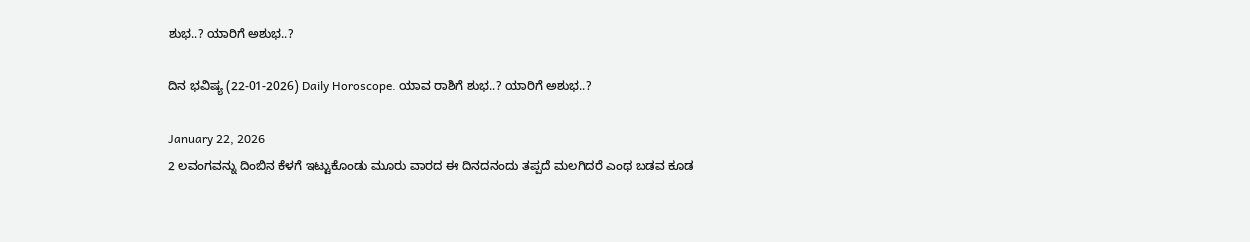ಶುಭ..? ಯಾರಿಗೆ ಅಶುಭ..?

ದಿನ ಭವಿಷ್ಯ (22-01-2026) Daily Horoscope. ಯಾವ ರಾಶಿಗೆ ಶುಭ..? ಯಾರಿಗೆ ಅಶುಭ..?

January 22, 2026
2 ಲವಂಗವನ್ನು ದಿಂಬಿನ ಕೆಳಗೆ ಇಟ್ಟುಕೊಂಡು ಮೂರು ವಾರದ ಈ ದಿನದನಂದು ತಪ್ಪದೆ ಮಲಗಿದರೆ ಎಂಥ ಬಡವ ಕೂಡ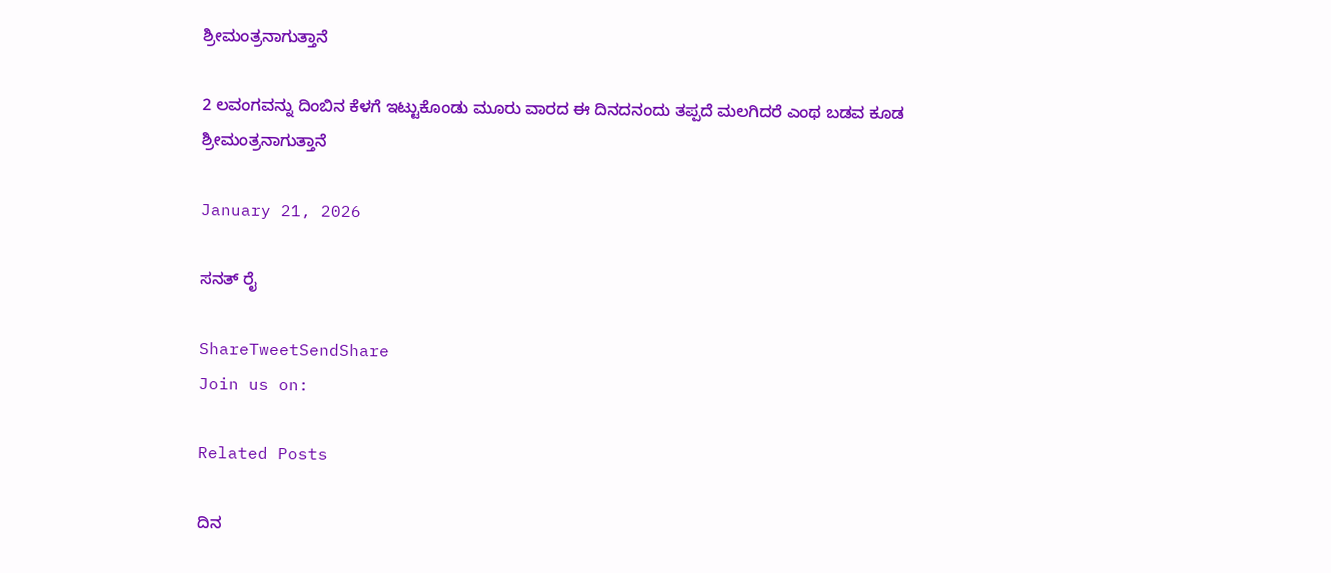ಶ್ರೀಮಂತ್ರನಾಗುತ್ತಾನೆ

2 ಲವಂಗವನ್ನು ದಿಂಬಿನ ಕೆಳಗೆ ಇಟ್ಟುಕೊಂಡು ಮೂರು ವಾರದ ಈ ದಿನದನಂದು ತಪ್ಪದೆ ಮಲಗಿದರೆ ಎಂಥ ಬಡವ ಕೂಡ ಶ್ರೀಮಂತ್ರನಾಗುತ್ತಾನೆ

January 21, 2026

ಸನತ್ ರೈ

ShareTweetSendShare
Join us on:

Related Posts

ದಿನ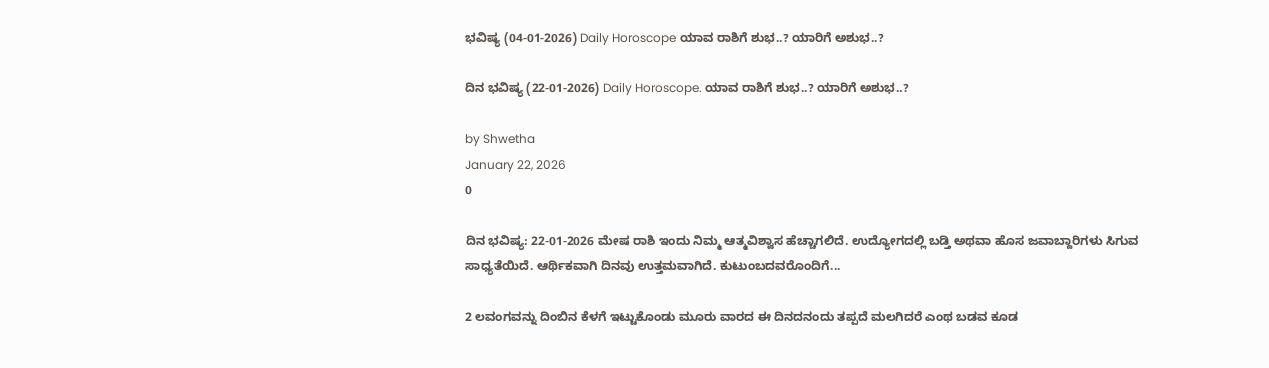ಭವಿಷ್ಯ (04-01-2026) Daily Horoscope ಯಾವ ರಾಶಿಗೆ ಶುಭ..? ಯಾರಿಗೆ ಅಶುಭ..?

ದಿನ ಭವಿಷ್ಯ (22-01-2026) Daily Horoscope. ಯಾವ ರಾಶಿಗೆ ಶುಭ..? ಯಾರಿಗೆ ಅಶುಭ..?

by Shwetha
January 22, 2026
0

ದಿನ ಭವಿಷ್ಯ: 22-01-2026 ಮೇಷ ರಾಶಿ ಇಂದು ನಿಮ್ಮ ಆತ್ಮವಿಶ್ವಾಸ ಹೆಚ್ಚಾಗಲಿದೆ. ಉದ್ಯೋಗದಲ್ಲಿ ಬಡ್ತಿ ಅಥವಾ ಹೊಸ ಜವಾಬ್ದಾರಿಗಳು ಸಿಗುವ ಸಾಧ್ಯತೆಯಿದೆ. ಆರ್ಥಿಕವಾಗಿ ದಿನವು ಉತ್ತಮವಾಗಿದೆ. ಕುಟುಂಬದವರೊಂದಿಗೆ...

2 ಲವಂಗವನ್ನು ದಿಂಬಿನ ಕೆಳಗೆ ಇಟ್ಟುಕೊಂಡು ಮೂರು ವಾರದ ಈ ದಿನದನಂದು ತಪ್ಪದೆ ಮಲಗಿದರೆ ಎಂಥ ಬಡವ ಕೂಡ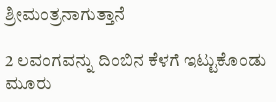ಶ್ರೀಮಂತ್ರನಾಗುತ್ತಾನೆ

2 ಲವಂಗವನ್ನು ದಿಂಬಿನ ಕೆಳಗೆ ಇಟ್ಟುಕೊಂಡು ಮೂರು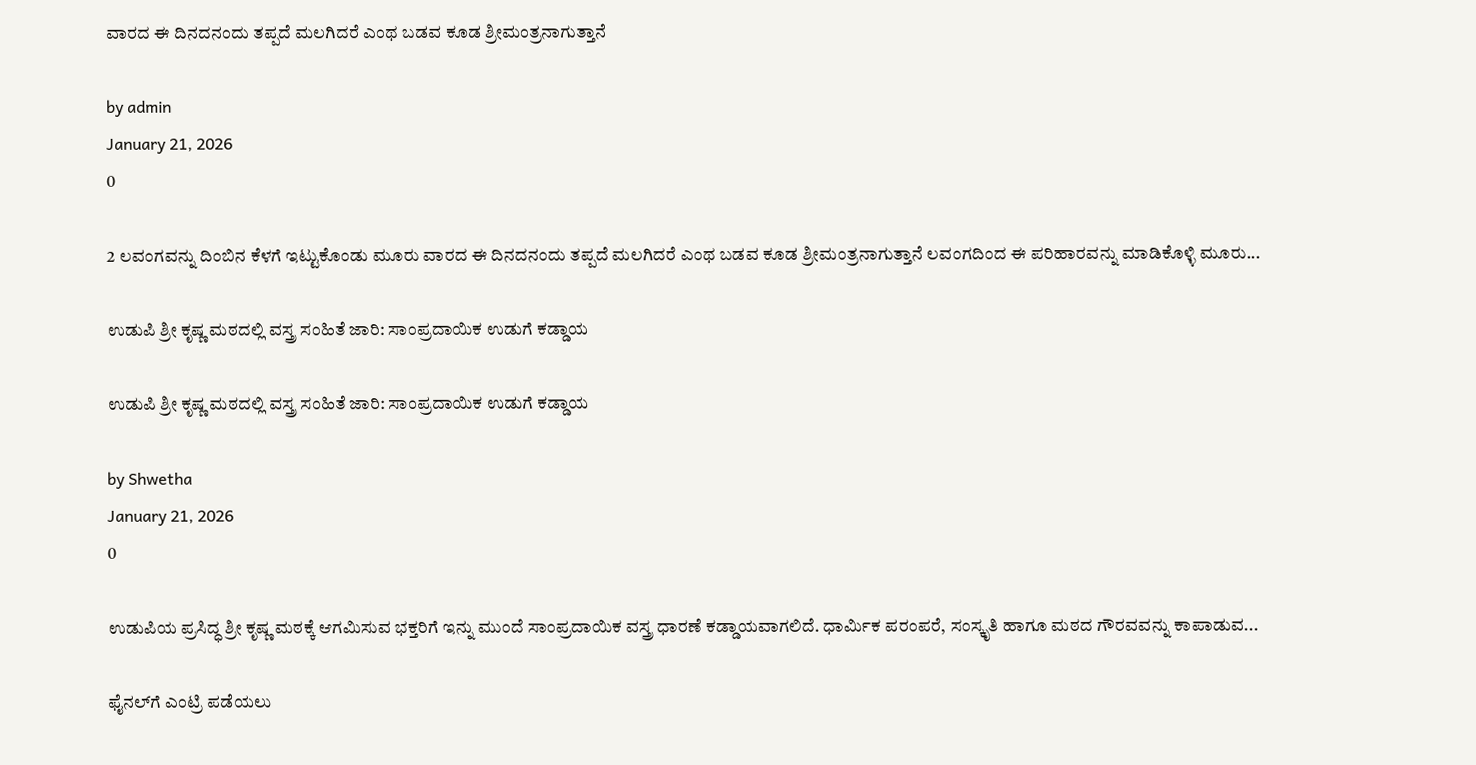ವಾರದ ಈ ದಿನದನಂದು ತಪ್ಪದೆ ಮಲಗಿದರೆ ಎಂಥ ಬಡವ ಕೂಡ ಶ್ರೀಮಂತ್ರನಾಗುತ್ತಾನೆ

by admin
January 21, 2026
0

2 ಲವಂಗವನ್ನು ದಿಂಬಿನ ಕೆಳಗೆ ಇಟ್ಟುಕೊಂಡು ಮೂರು ವಾರದ ಈ ದಿನದನಂದು ತಪ್ಪದೆ ಮಲಗಿದರೆ ಎಂಥ ಬಡವ ಕೂಡ ಶ್ರೀಮಂತ್ರನಾಗುತ್ತಾನೆ ಲವಂಗದಿಂದ ಈ ಪರಿಹಾರವನ್ನು ಮಾಡಿಕೊಳ್ಳಿ ಮೂರು...

ಉಡುಪಿ ಶ್ರೀ ಕೃಷ್ಣ ಮಠದಲ್ಲಿ ವಸ್ತ್ರ ಸಂಹಿತೆ ಜಾರಿ: ಸಾಂಪ್ರದಾಯಿಕ ಉಡುಗೆ ಕಡ್ಡಾಯ

ಉಡುಪಿ ಶ್ರೀ ಕೃಷ್ಣ ಮಠದಲ್ಲಿ ವಸ್ತ್ರ ಸಂಹಿತೆ ಜಾರಿ: ಸಾಂಪ್ರದಾಯಿಕ ಉಡುಗೆ ಕಡ್ಡಾಯ

by Shwetha
January 21, 2026
0

ಉಡುಪಿಯ ಪ್ರಸಿದ್ಧ ಶ್ರೀ ಕೃಷ್ಣ ಮಠಕ್ಕೆ ಆಗಮಿಸುವ ಭಕ್ತರಿಗೆ ಇನ್ನು ಮುಂದೆ ಸಾಂಪ್ರದಾಯಿಕ ವಸ್ತ್ರ ಧಾರಣೆ ಕಡ್ಡಾಯವಾಗಲಿದೆ. ಧಾರ್ಮಿಕ ಪರಂಪರೆ, ಸಂಸ್ಕೃತಿ ಹಾಗೂ ಮಠದ ಗೌರವವನ್ನು ಕಾಪಾಡುವ...

ಫೈನಲ್‌ಗೆ ಎಂಟ್ರಿ ಪಡೆಯಲು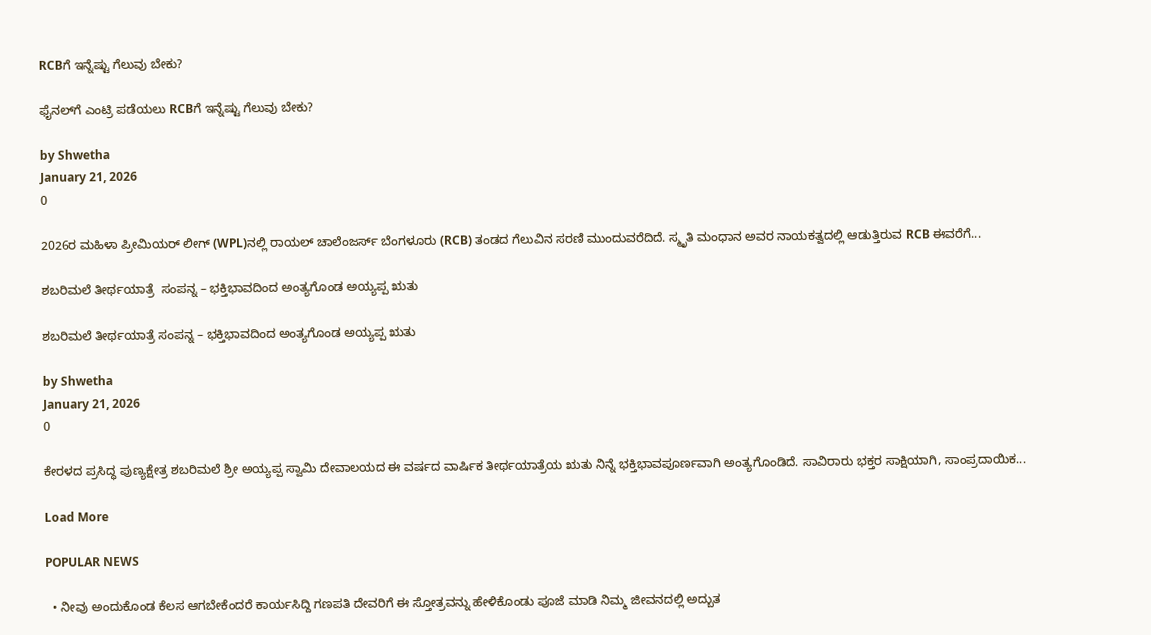RCBಗೆ ಇನ್ನೆಷ್ಟು ಗೆಲುವು ಬೇಕು?

ಫೈನಲ್‌ಗೆ ಎಂಟ್ರಿ ಪಡೆಯಲು RCBಗೆ ಇನ್ನೆಷ್ಟು ಗೆಲುವು ಬೇಕು?

by Shwetha
January 21, 2026
0

2026ರ ಮಹಿಳಾ ಪ್ರೀಮಿಯರ್ ಲೀಗ್‌ (WPL)ನಲ್ಲಿ ರಾಯಲ್ ಚಾಲೆಂಜರ್ಸ್ ಬೆಂಗಳೂರು (RCB) ತಂಡದ ಗೆಲುವಿನ ಸರಣಿ ಮುಂದುವರೆದಿದೆ. ಸ್ಮೃತಿ ಮಂಧಾನ ಅವರ ನಾಯಕತ್ವದಲ್ಲಿ ಆಡುತ್ತಿರುವ RCB ಈವರೆಗೆ...

ಶಬರಿಮಲೆ ತೀರ್ಥಯಾತ್ರೆ  ಸಂಪನ್ನ – ಭಕ್ತಿಭಾವದಿಂದ ಅಂತ್ಯಗೊಂಡ ಅಯ್ಯಪ್ಪ ಋತು

ಶಬರಿಮಲೆ ತೀರ್ಥಯಾತ್ರೆ ಸಂಪನ್ನ – ಭಕ್ತಿಭಾವದಿಂದ ಅಂತ್ಯಗೊಂಡ ಅಯ್ಯಪ್ಪ ಋತು

by Shwetha
January 21, 2026
0

ಕೇರಳದ ಪ್ರಸಿದ್ಧ ಪುಣ್ಯಕ್ಷೇತ್ರ ಶಬರಿಮಲೆ ಶ್ರೀ ಅಯ್ಯಪ್ಪ ಸ್ವಾಮಿ ದೇವಾಲಯದ ಈ ವರ್ಷದ ವಾರ್ಷಿಕ ತೀರ್ಥಯಾತ್ರೆಯ ಋತು ನಿನ್ನೆ ಭಕ್ತಿಭಾವಪೂರ್ಣವಾಗಿ ಅಂತ್ಯಗೊಂಡಿದೆ. ಸಾವಿರಾರು ಭಕ್ತರ ಸಾಕ್ಷಿಯಾಗಿ, ಸಾಂಪ್ರದಾಯಿಕ...

Load More

POPULAR NEWS

  • ನೀವು ಅಂದುಕೊಂಡ ಕೆಲಸ ಆಗಬೇಕೆಂದರೆ ಕಾರ್ಯಸಿದ್ದಿ ಗಣಪತಿ ದೇವರಿಗೆ ಈ ಸ್ತೋತ್ರವನ್ನು ಹೇಳಿಕೊಂಡು ಪೂಜೆ ಮಾಡಿ ನಿಮ್ಮ ಜೀವನದಲ್ಲಿ ಅದ್ಬುತ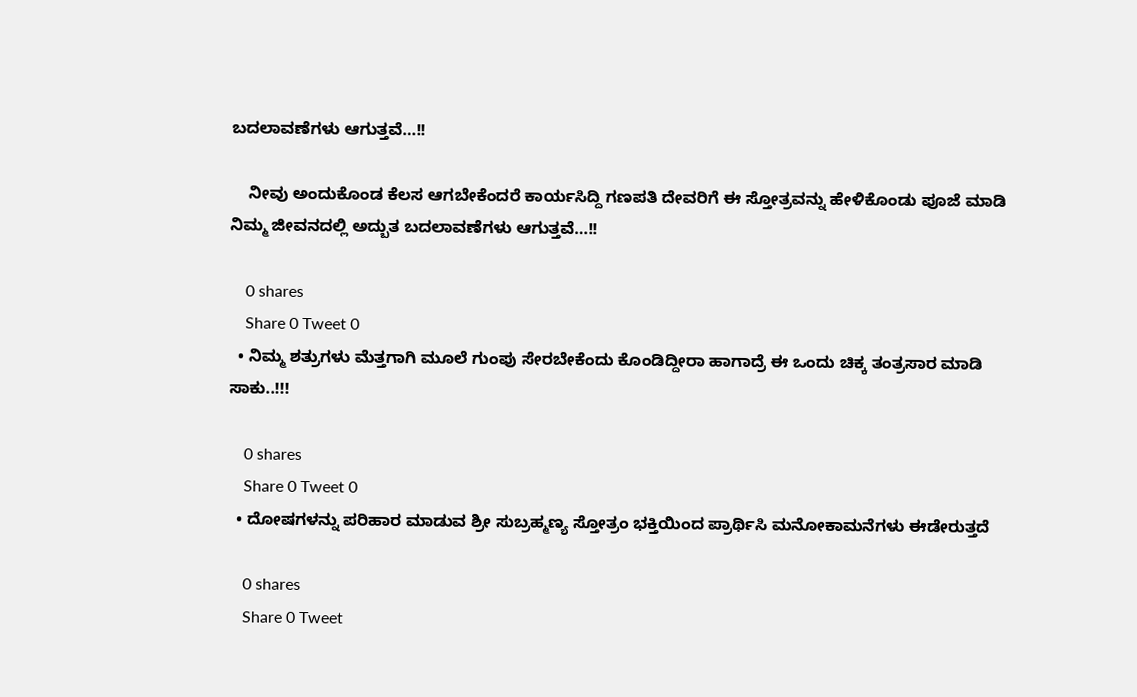ಬದಲಾವಣೆಗಳು ಆಗುತ್ತವೆ…!!

    ನೀವು ಅಂದುಕೊಂಡ ಕೆಲಸ ಆಗಬೇಕೆಂದರೆ ಕಾರ್ಯಸಿದ್ದಿ ಗಣಪತಿ ದೇವರಿಗೆ ಈ ಸ್ತೋತ್ರವನ್ನು ಹೇಳಿಕೊಂಡು ಪೂಜೆ ಮಾಡಿ ನಿಮ್ಮ ಜೀವನದಲ್ಲಿ ಅದ್ಬುತ ಬದಲಾವಣೆಗಳು ಆಗುತ್ತವೆ…!!

    0 shares
    Share 0 Tweet 0
  • ನಿಮ್ಮ ಶತ್ರುಗಳು ಮೆತ್ತಗಾಗಿ ಮೂಲೆ ಗುಂಪು ಸೇರಬೇಕೆಂದು ಕೊಂಡಿದ್ದೀರಾ ಹಾಗಾದ್ರೆ ಈ ಒಂದು ಚಿಕ್ಕ ತಂತ್ರಸಾರ ಮಾಡಿ ಸಾಕು..!!!

    0 shares
    Share 0 Tweet 0
  • ದೋಷಗಳನ್ನು ಪರಿಹಾರ ಮಾಡುವ ಶ್ರೀ ಸುಬ್ರಹ್ಮಣ್ಯ ಸ್ತೋತ್ರಂ ಭಕ್ತಿಯಿಂದ ಪ್ರಾರ್ಥಿಸಿ ಮನೋಕಾಮನೆಗಳು ಈಡೇರುತ್ತದೆ

    0 shares
    Share 0 Tweet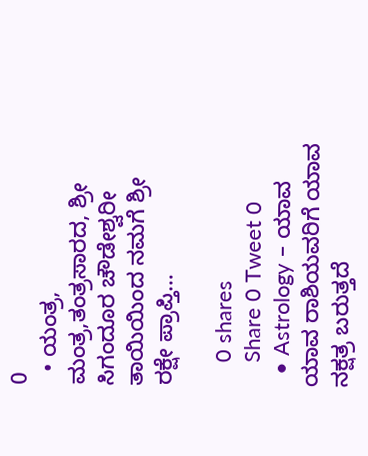0
  • ಯಂತ್ರ, ಮಂತ್ರ,ತಂತ್ರಸಾರದ, ಶ್ರೀ ಸಿಗಂದೂರ ಚೌಡೇಶ್ವರೀ ತಾಯಿಯಿಂದ ನಮಗೆ ಶ್ರೀ ರಕ್ಷೇ ಪ್ರಾಪ್ತಿ…

    0 shares
    Share 0 Tweet 0
  • Astrology – ಯಾವ ಯಾವ ರಾಶಿಯವರಿಗೆ ಯಾವ ನಕ್ಷತ್ರ ಬರುತ್ತದೆ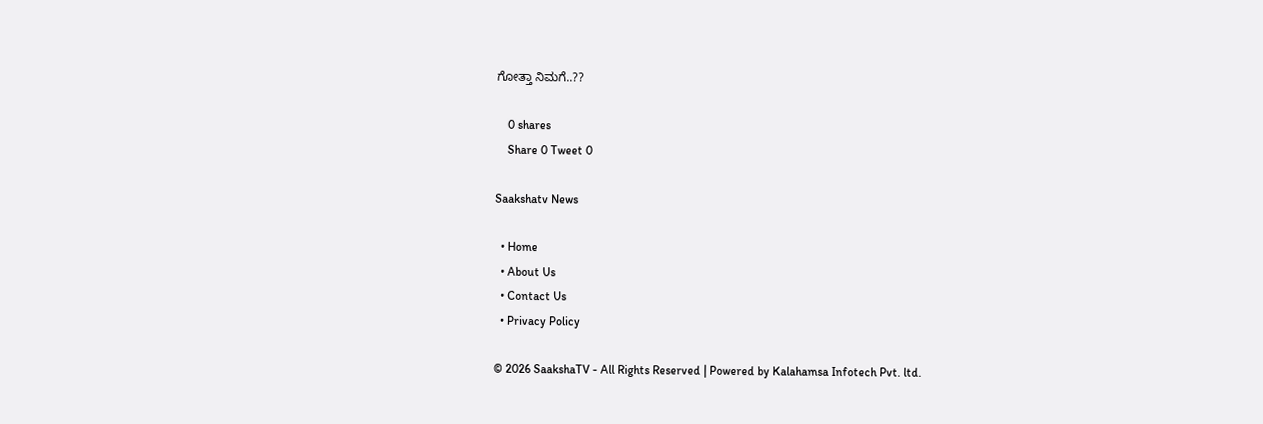ಗೋತ್ತಾ ನಿಮಗೆ..??

    0 shares
    Share 0 Tweet 0

Saakshatv News

  • Home
  • About Us
  • Contact Us
  • Privacy Policy

© 2026 SaakshaTV - All Rights Reserved | Powered by Kalahamsa Infotech Pvt. ltd.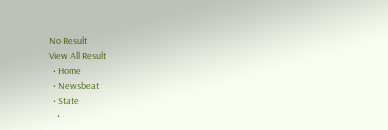No Result
View All Result
  • Home
  • Newsbeat
  • State
    •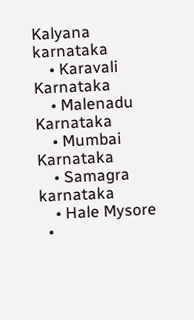Kalyana karnataka
    • Karavali Karnataka
    • Malenadu Karnataka
    • Mumbai Karnataka
    • Samagra karnataka
    • Hale Mysore
  •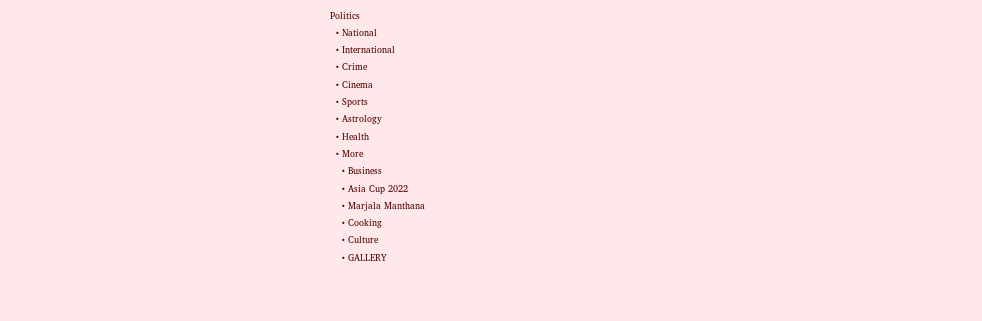Politics
  • National
  • International
  • Crime
  • Cinema
  • Sports
  • Astrology
  • Health
  • More
    • Business
    • Asia Cup 2022
    • Marjala Manthana
    • Cooking
    • Culture
    • GALLERY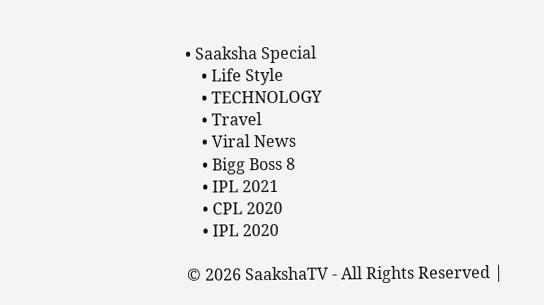• Saaksha Special
    • Life Style
    • TECHNOLOGY
    • Travel
    • Viral News
    • Bigg Boss 8
    • IPL 2021
    • CPL 2020
    • IPL 2020

© 2026 SaakshaTV - All Rights Reserved |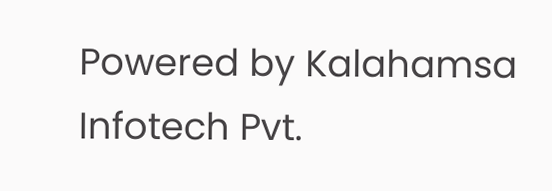Powered by Kalahamsa Infotech Pvt.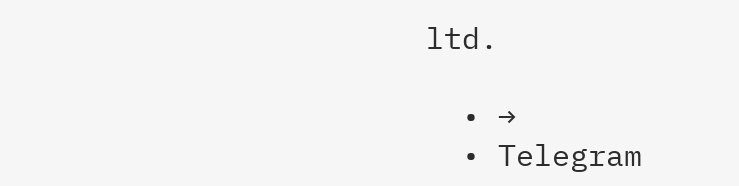ltd.

  • →
  • Telegram